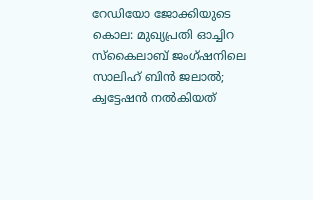റേഡിയോ ജോക്കിയുടെ കൊല: മുഖ്യപ്രതി ഓച്ചിറ സ്‌കൈലാബ് ജംഗ്ഷനിലെ സാലിഹ് ബിന്‍ ജലാല്‍; ക്വട്ടേഷന്‍ നല്‍കിയത്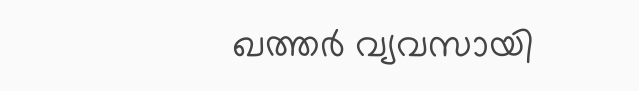ഖത്തര്‍ വ്യവസായി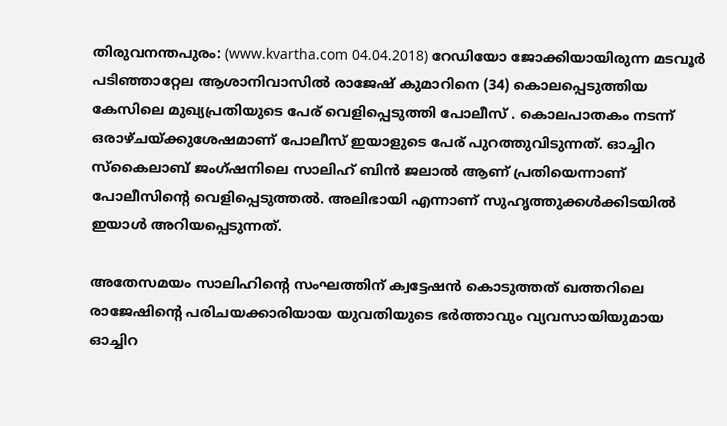തിരുവനന്തപുരം: (www.kvartha.com 04.04.2018) റേഡിയോ ജോക്കിയായിരുന്ന മടവൂര്‍ പടിഞ്ഞാറ്റേല ആശാനിവാസില്‍ രാജേഷ് കുമാറിനെ (34) കൊലപ്പെടുത്തിയ കേസിലെ മുഖ്യപ്രതിയുടെ പേര് വെളിപ്പെടുത്തി പോലീസ് . കൊലപാതകം നടന്ന് ഒരാഴ്ചയ്ക്കുശേഷമാണ് പോലീസ് ഇയാളുടെ പേര് പുറത്തുവിടുന്നത്. ഓച്ചിറ സ്‌കൈലാബ് ജംഗ്ഷനിലെ സാലിഹ് ബിന്‍ ജലാല്‍ ആണ് പ്രതിയെന്നാണ് പോലീസിന്റെ വെളിപ്പെടുത്തല്‍. അലിഭായി എന്നാണ് സുഹൃത്തുക്കള്‍ക്കിടയില്‍ ഇയാള്‍ അറിയപ്പെടുന്നത്.

അതേസമയം സാലിഹിന്റെ സംഘത്തിന് ക്വട്ടേഷന്‍ കൊടുത്തത് ഖത്തറിലെ രാജേഷിന്റെ പരിചയക്കാരിയായ യുവതിയുടെ ഭര്‍ത്താവും വ്യവസായിയുമായ ഓച്ചിറ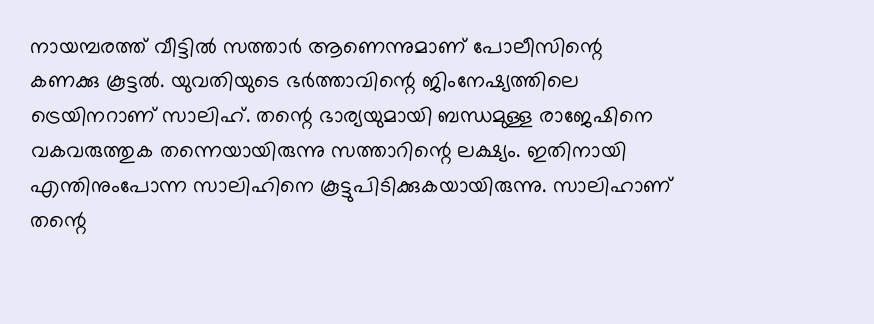നായമ്പരത്ത് വീട്ടില്‍ സത്താര്‍ ആണെന്നുമാണ് പോലീസിന്റെ കണക്കു കൂട്ടല്‍. യുവതിയുടെ ഭര്‍ത്താവിന്റെ ജിംനേഷ്യത്തിലെ ട്രെയിനറാണ് സാലിഹ്. തന്റെ ഭാര്യയുമായി ബന്ധമുള്ള രാജേഷിനെ വകവരുത്തുക തന്നെയായിരുന്നു സത്താറിന്റെ ലക്ഷ്യം. ഇതിനായി എന്തിനുംപോന്ന സാലിഹിനെ കൂട്ടുപിടിക്കുകയായിരുന്നു. സാലിഹാണ് തന്റെ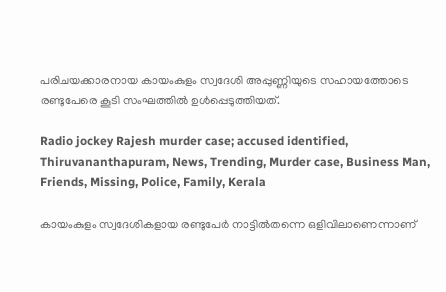പരിചയക്കാരനായ കായംകുളം സ്വദേശി അപ്പുണ്ണിയുടെ സഹായത്തോടെ രണ്ടുപേരെ കൂടി സംഘത്തില്‍ ഉള്‍പ്പെടുത്തിയത്.

Radio jockey Rajesh murder case; accused identified, Thiruvananthapuram, News, Trending, Murder case, Business Man, Friends, Missing, Police, Family, Kerala

കായംകുളം സ്വദേശികളായ രണ്ടുപേര്‍ നാട്ടില്‍തന്നെ ഒളിവിലാണെന്നാണ്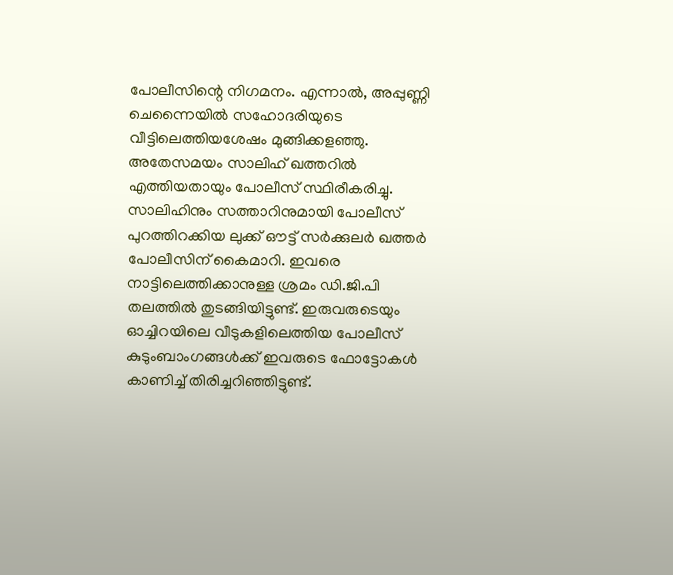പോലീസിന്റെ നിഗമനം. എന്നാല്‍, അപ്പുണ്ണി ചെന്നൈയില്‍ സഹോദരിയുടെ വീട്ടിലെത്തിയശേഷം മുങ്ങിക്കളഞ്ഞു. അതേസമയം സാലിഹ് ഖത്തറില്‍ എത്തിയതായും പോലീസ് സ്ഥിരീകരിച്ചു. സാലിഹിനും സത്താറിനുമായി പോലീസ് പുറത്തിറക്കിയ ലുക്ക് ഔട്ട് സര്‍ക്കുലര്‍ ഖത്തര്‍ പോലീസിന് കൈമാറി. ഇവരെ നാട്ടിലെത്തിക്കാനുള്ള ശ്രമം ഡി.ജി.പി തലത്തില്‍ തുടങ്ങിയിട്ടുണ്ട്. ഇരുവരുടെയും ഓച്ചിറയിലെ വീടുകളിലെത്തിയ പോലീസ് കുടുംബാംഗങ്ങള്‍ക്ക് ഇവരുടെ ഫോട്ടോകള്‍ കാണിച്ച് തിരിച്ചറിഞ്ഞിട്ടുണ്ട്.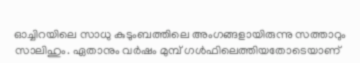ഓച്ചിറയിലെ സാധു കുടുംബത്തിലെ അംഗങ്ങളായിരുന്നു സത്താറും സാലിഹും. ഏതാനും വര്‍ഷം മുമ്പ് ഗള്‍ഫിലെത്തിയതോടെയാണ്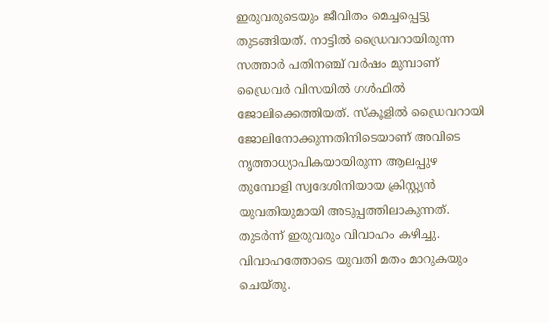ഇരുവരുടെയും ജീവിതം മെച്ചപ്പെട്ടു തുടങ്ങിയത്. നാട്ടില്‍ ഡ്രൈവറായിരുന്ന സത്താര്‍ പതിനഞ്ച് വര്‍ഷം മുമ്പാണ് ഡ്രൈവര്‍ വിസയില്‍ ഗള്‍ഫില്‍ ജോലിക്കെത്തിയത്. സ്‌കൂളില്‍ ഡ്രൈവറായി ജോലിനോക്കുന്നതിനിടെയാണ് അവിടെ നൃത്താധ്യാപികയായിരുന്ന ആലപ്പുഴ തുമ്പോളി സ്വദേശിനിയായ ക്രിസ്റ്റ്യന്‍ യുവതിയുമായി അടുപ്പത്തിലാകുന്നത്. തുടര്‍ന്ന് ഇരുവരും വിവാഹം കഴിച്ചു. വിവാഹത്തോടെ യുവതി മതം മാറുകയും ചെയ്തു.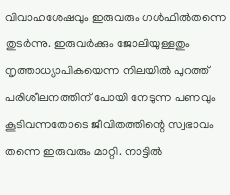വിവാഹശേഷവും ഇരുവരും ഗള്‍ഫില്‍തന്നെ തുടര്‍ന്നു. ഇരുവര്‍ക്കും ജോലിയുള്ളതും നൃത്താധ്യാപികയെന്ന നിലയില്‍ പുറത്ത് പരിശീലനത്തിന് പോയി നേടുന്ന പണവും കൂടിവന്നതോടെ ജീവിതത്തിന്റെ സ്വഭാവം തന്നെ ഇരുവരും മാറ്റി. നാട്ടില്‍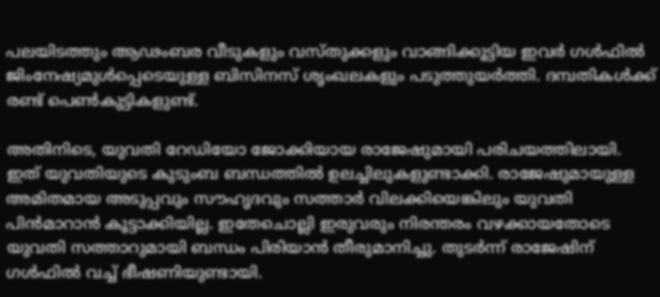പലയിടത്തും ആഢംബര വീടുകളും വസ്തുക്കളും വാങ്ങിക്കൂട്ടിയ ഇവര്‍ ഗള്‍ഫില്‍ ജിംനേഷ്യമുള്‍പ്പെടെയുള്ള ബിസിനസ് ശൃംഖലകളും പടുത്തുയര്‍ത്തി. ദമ്പതികള്‍ക്ക് രണ്ട് പെണ്‍കുട്ടികളുണ്ട്.

അതിനിടെ, യുവതി റേഡിയോ ജോക്കിയായ രാജേഷുമായി പരിചയത്തിലായി. ഇത് യുവതിയുടെ കുടുംബ ബന്ധത്തില്‍ ഉലച്ചിലുകളുണ്ടാക്കി. രാജേഷുമായുള്ള അമിതമായ അടുപ്പവും സൗഹൃദവും സത്താര്‍ വിലക്കിയെങ്കിലും യുവതി പിന്‍മാറാന്‍ കൂട്ടാക്കിയില്ല. ഇതേചൊല്ലി ഇരുവരും നിരന്തരം വഴക്കായതോടെ യുവതി സത്താറുമായി ബന്ധം പിരിയാന്‍ തീരുമാനിച്ചു. തുടര്‍ന്ന് രാജേഷിന് ഗള്‍ഫില്‍ വച്ച് ഭീഷണിയുണ്ടായി.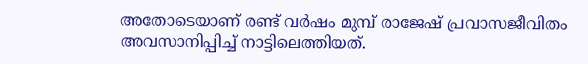അതോടെയാണ് രണ്ട് വര്‍ഷം മുമ്പ് രാജേഷ് പ്രവാസജീവിതം അവസാനിപ്പിച്ച് നാട്ടിലെത്തിയത്.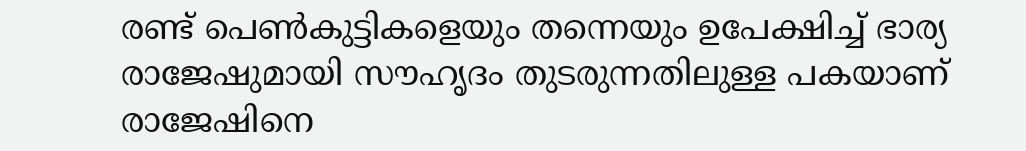രണ്ട് പെണ്‍കുട്ടികളെയും തന്നെയും ഉപേക്ഷിച്ച് ഭാര്യ രാജേഷുമായി സൗഹൃദം തുടരുന്നതിലുള്ള പകയാണ് രാജേഷിനെ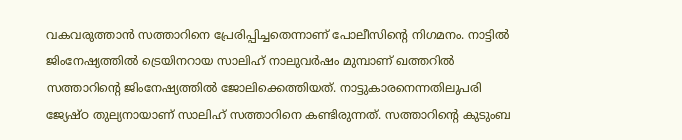വകവരുത്താന്‍ സത്താറിനെ പ്രേരിപ്പിച്ചതെന്നാണ് പോലീസിന്റെ നിഗമനം. നാട്ടില്‍ ജിംനേഷ്യത്തില്‍ ട്രെയിനറായ സാലിഹ് നാലുവര്‍ഷം മുമ്പാണ് ഖത്തറില്‍ സത്താറിന്റെ ജിംനേഷ്യത്തില്‍ ജോലിക്കെത്തിയത്. നാട്ടുകാരനെന്നതിലുപരി ജ്യേഷ്ഠ തുല്യനായാണ് സാലിഹ് സത്താറിനെ കണ്ടിരുന്നത്. സത്താറിന്റെ കുടുംബ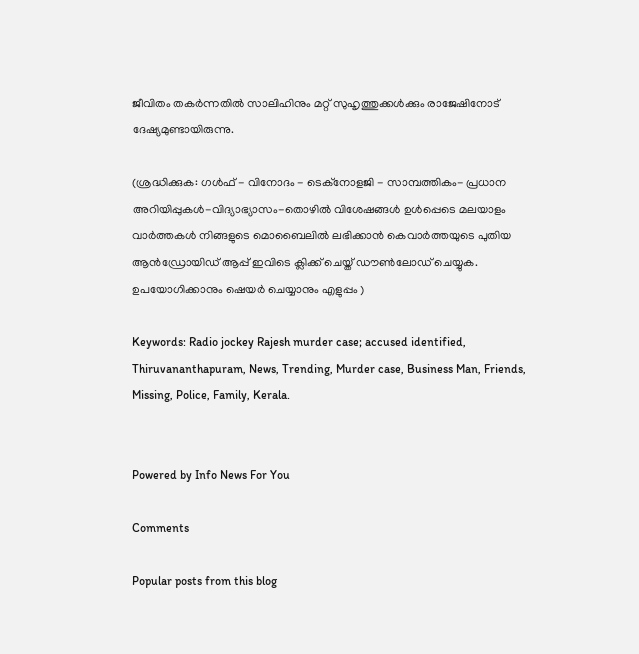ജീവിതം തകര്‍ന്നതില്‍ സാലിഹിനും മറ്റ് സുഹൃത്തുക്കള്‍ക്കും രാജേഷിനോട് ദേഷ്യമുണ്ടായിരുന്നു.

(ശ്രദ്ധിക്കുക: ഗൾഫ് - വിനോദം - ടെക്നോളജി - സാമ്പത്തികം- പ്രധാന അറിയിപ്പുകൾ-വിദ്യാഭ്യാസം-തൊഴിൽ വിശേഷങ്ങൾ ഉൾപ്പെടെ മലയാളം വാർത്തകൾ നിങ്ങളുടെ മൊബൈലിൽ ലഭിക്കാൻ കെവാർത്തയുടെ പുതിയ ആൻഡ്രോയിഡ് ആപ്പ് ഇവിടെ ക്ലിക്ക് ചെയ്ത് ഡൗൺലോഡ് ചെയ്യുക. ഉപയോഗിക്കാനും ഷെയർ ചെയ്യാനും എളുപ്പം )

Keywords: Radio jockey Rajesh murder case; accused identified, Thiruvananthapuram, News, Trending, Murder case, Business Man, Friends, Missing, Police, Family, Kerala.


Powered by Info News For You

Comments

Popular posts from this blog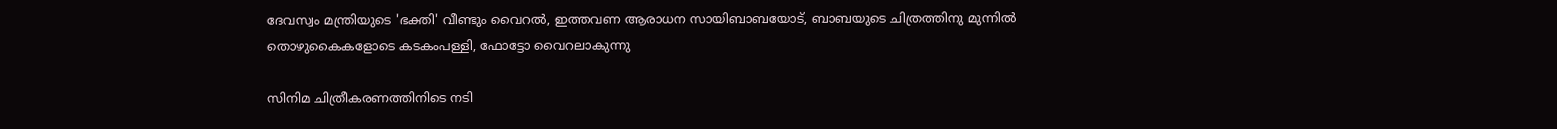ദേവസ്വം മന്ത്രിയുടെ 'ഭക്തി' വീണ്ടും വൈറല്‍, ഇത്തവണ ആരാധന സായിബാബയോട്, ബാബയുടെ ചിത്രത്തിനു മുന്നില്‍ തൊഴുകൈകളോടെ കടകംപള്ളി, ഫോട്ടോ വൈറലാകുന്നു

സിനിമ ചിത്രീകരണത്തിനിടെ നടി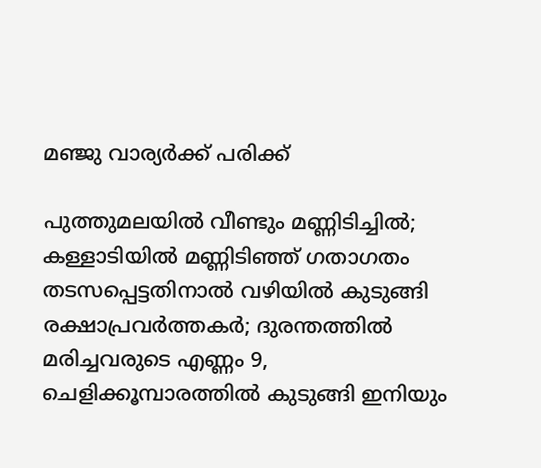മഞ്ജു വാര്യര്‍ക്ക് പരിക്ക്

പുത്തുമലയില്‍ വീണ്ടും മണ്ണിടിച്ചില്‍; കള്ളാടിയില്‍ മണ്ണിടിഞ്ഞ് ഗതാഗതം തടസപ്പെട്ടതിനാല്‍ വഴിയില്‍ കുടുങ്ങി രക്ഷാപ്രവര്‍ത്തകര്‍; ദുരന്തത്തില്‍ മരിച്ചവരുടെ എണ്ണം 9, ചെളിക്കൂമ്പാരത്തില്‍ കുടുങ്ങി ഇനിയും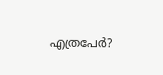എത്രപേര്‍?